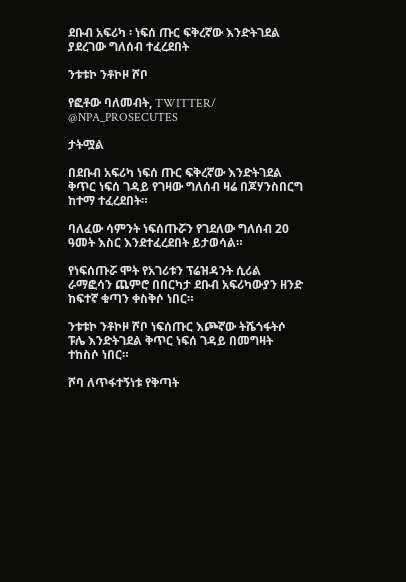ደቡብ አፍሪካ ፡ ነፍሰ ጡር ፍቅረኛው እንድትገደል ያደረገው ግለሰብ ተፈረደበት

ንቱቱኮ ንቶኮዞ ሾቦ

የፎቶው ባለመብት, TWITTER/ @NPA_PROSECUTES

ታትሟል

በደቡብ አፍሪካ ነፍሰ ጡር ፍቅረኛው እንድትገደል ቅጥር ነፍሰ ገዳይ የገዛው ግለሰብ ዛሬ በጆሃንስበርግ ከተማ ተፈረደበት።

ባለፈው ሳምንት ነፍሰጡሯን የገደለው ግለሰብ 20 ዓመት እስር እንደተፈረደበት ይታወሳል።

የነፍሰጡሯ ሞት የአገሪቱን ፕሬዝዳንት ሲሪል ራማፎሳን ጨምሮ በበርካታ ደቡብ አፍሪካውያን ዘንድ ከፍተኛ ቁጣን ቀስቅሶ ነበር።

ንቱቱኮ ንቶኮዞ ሾቦ ነፍሰጡር እጮኛው ትሼጎፋትሶ ፑሌ እንድትገደል ቅጥር ነፍሰ ገዳይ በመግዛት ተከስሶ ነበር።

ሾባ ለጥፋተኝነቱ የቅጣት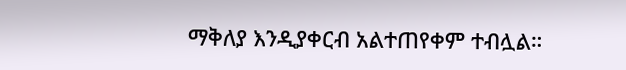ማቅለያ እንዲያቀርብ አልተጠየቀም ተብሏል።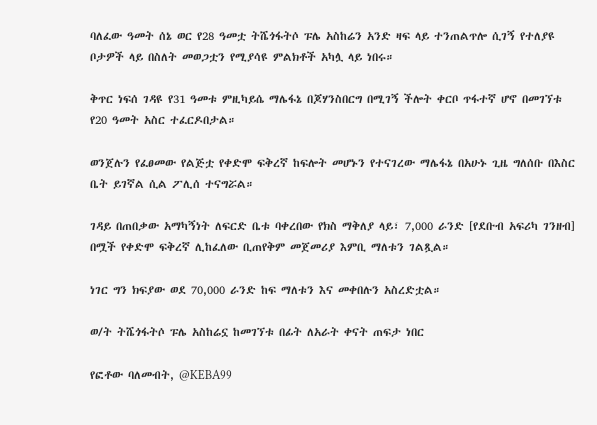ባለፈው ዓመት ሰኔ ወር የ28 ዓመቷ ትሼጎፋትሶ ፑሌ አስከሬን አንድ ዛፍ ላይ ተንጠልጥሎ ሲገኝ የተለያዩ ቦታዎች ላይ በስለት መወጋቷን የሚያሳዩ ምልክቶች አካሏ ላይ ነበሩ።

ቅጥር ነፍሰ ገዳዩ የ31 ዓመቱ ምዚካይሴ ማሌፋኔ በጆሃንስበርግ በሚገኝ ችሎት ቀርቦ ጥፋተኛ ሆኖ በመገኘቱ የ20 ዓመት አስር ተፈርዶበታል።

ወንጀሉን የፈፀመው የልጅቷ የቀድሞ ፍቅረኛ ከፍሎት መሆኑን የተናገረው ማሌፋኔ በአሁኑ ጊዜ ግለሰቡ በእስር ቤት ይገኛል ሲል ፖሊሰ ተናግሯል።

ገዳይ በጠበቃው አማካኝነት ለፍርድ ቤቱ ባቀረበው የክስ ማቅለያ ላይ፣ 7,000 ራንድ [የደቡብ አፍሪካ ገንዘብ] በሟች የቀድሞ ፍቅረኛ ሊከፈለው ቢጠየቅም መጀመሪያ እምቢ ማለቱን ገልጿል።

ነገር ግን ክፍያው ወደ 70,000 ራንድ ከፍ ማለቱን እና መቀበሉን አስረድቷል።

ወ/ት ትሼጎፋትሶ ፑሌ አስከሬኗ ከመገኘቱ በፊት ለአራት ቀናት ጠፍታ ነበር

የፎቶው ባለመብት, @KEBA99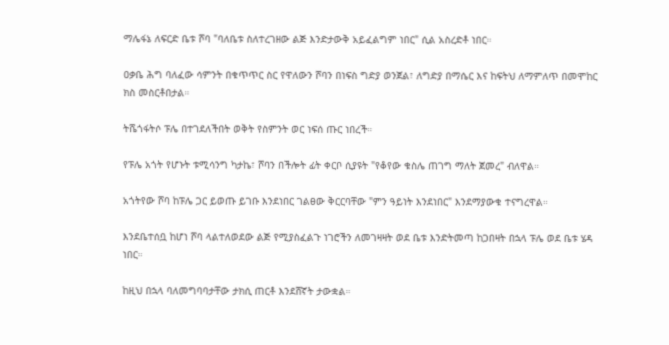ማሌፋኔ ለፍርድ ቤቱ ሾባ "ባለቤቱ ስለተረገዘው ልጅ እንድታውቅ አይፈልግም ነበር" ሲል አስረድቶ ነበር።

ዐቃቤ ሕግ ባለፈው ሳምንት በቁጥጥር ስር የዋለውን ሾባን በነፍስ ግድያ ወንጀል፣ ለግድያ በማሴር እና ከፍትህ ለማምለጥ በመሞከር ክስ መስርቶበታል።

ትሼጎፋትሶ ፑሌ በተገደለችበት ወቅት የስምንት ወር ነፍሰ ጡር ነበረች።

የፑሌ አጎት የሆኑት ቱሚሳንግ ካታኬ፣ ሾባን በችሎት ፊት ቀርቦ ሲያዩት "የቆየው ቁስሌ ጠገግ ማለት ጀመረ" ብለዋል።

አጎትየው ሾባ ከፑሌ ጋር ይወጡ ይገቡ እንደነበር ገልፀው ቅርርባቸው "ምን ዓይነት እንደነበር" እንደማያውቁ ተናግረዋል።

እንደቤተሰቧ ከሆነ ሾባ ላልተለወደው ልጅ የሚያስፈልጉ ነገሮችን ለመገዛዛት ወደ ቤቱ እንድትመጣ ከጋበዛት በኋላ ፑሌ ወደ ቤቱ ሄዳ ነበር።

ከዚህ በኋላ ባለመግባባታቸው ታክሲ ጠርቶ እንደሸኛት ታውቋል።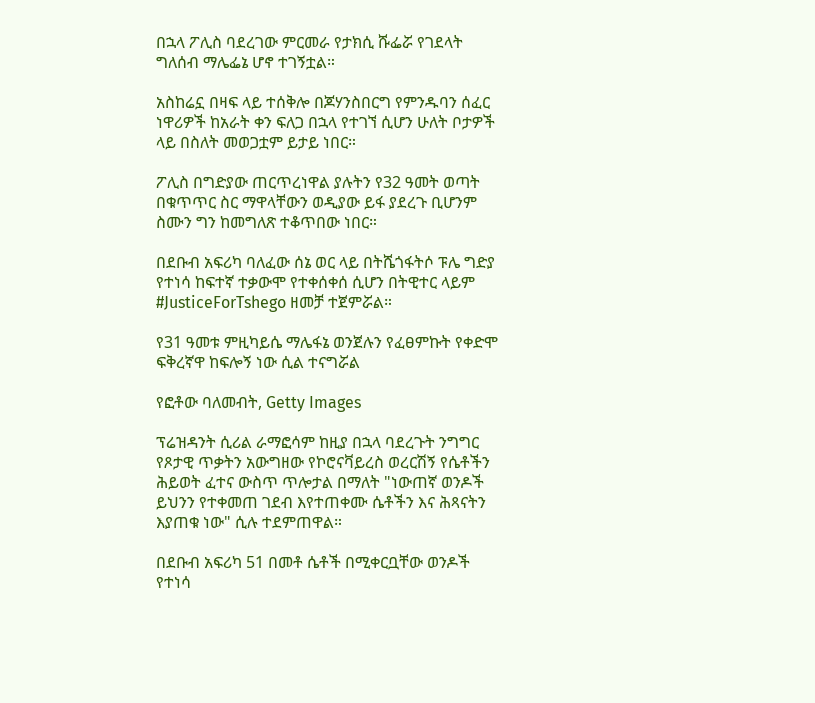በኋላ ፖሊስ ባደረገው ምርመራ የታክሲ ሹፌሯ የገደላት ግለሰብ ማሌፌኔ ሆኖ ተገኝቷል።

አስከሬኗ በዛፍ ላይ ተሰቅሎ በጆሃንስበርግ የምንዱባን ሰፈር ነዋሪዎች ከአራት ቀን ፍለጋ በኋላ የተገኘ ሲሆን ሁለት ቦታዎች ላይ በስለት መወጋቷም ይታይ ነበር።

ፖሊስ በግድያው ጠርጥረነዋል ያሉትን የ32 ዓመት ወጣት በቁጥጥር ስር ማዋላቸውን ወዲያው ይፋ ያደረጉ ቢሆንም ስሙን ግን ከመግለጽ ተቆጥበው ነበር።

በደቡብ አፍሪካ ባለፈው ሰኔ ወር ላይ በትሼጎፋትሶ ፑሌ ግድያ የተነሳ ከፍተኛ ተቃውሞ የተቀሰቀሰ ሲሆን በትዊተር ላይም #JusticeForTshego ዘመቻ ተጀምሯል።

የ31 ዓመቱ ምዚካይሴ ማሌፋኔ ወንጀሉን የፈፀምኩት የቀድሞ ፍቅረኛዋ ከፍሎኝ ነው ሲል ተናግሯል

የፎቶው ባለመብት, Getty Images

ፕሬዝዳንት ሲሪል ራማፎሳም ከዚያ በኋላ ባደረጉት ንግግር የጾታዊ ጥቃትን አውግዘው የኮሮናቫይረስ ወረርሽኝ የሴቶችን ሕይወት ፈተና ውስጥ ጥሎታል በማለት "ነውጠኛ ወንዶች ይህንን የተቀመጠ ገደብ እየተጠቀሙ ሴቶችን እና ሕጻናትን እያጠቁ ነው" ሲሉ ተደምጠዋል።

በደቡብ አፍሪካ 51 በመቶ ሴቶች በሚቀርቧቸው ወንዶች የተነሳ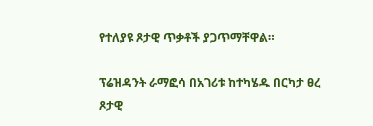የተለያዩ ጾታዊ ጥቃቶች ያጋጥማቸዋል።

ፕሬዝዳንት ራማፎሳ በአገሪቱ ከተካሄዱ በርካታ ፀረ ጾታዊ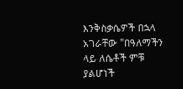እንቅስቃሴዎች በኋላ አገራቸው "በዓለማችን ላይ ለሴቶች ምቹ ያልሆነች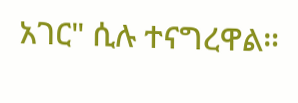አገር" ሲሉ ተናግረዋል።